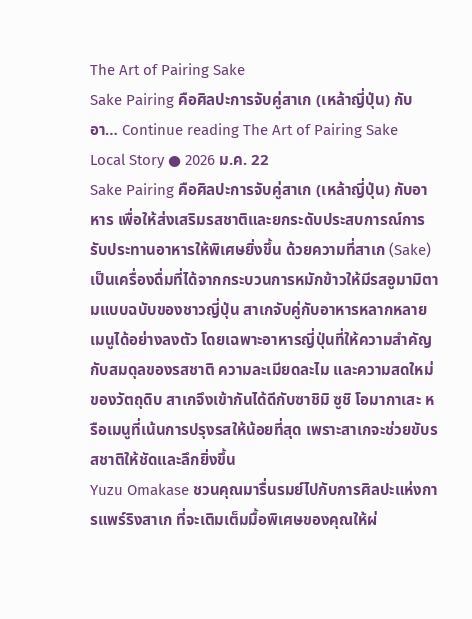The Art of Pairing Sake
Sake Pairing คือศิลปะการจับคู่สาเก (เหล้าญี่ปุ่น) กับอา… Continue reading The Art of Pairing Sake
Local Story ● 2026 ม.ค. 22
Sake Pairing คือศิลปะการจับคู่สาเก (เหล้าญี่ปุ่น) กับอาหาร เพื่อให้ส่งเสริมรสชาติและยกระดับประสบการณ์การรับประทานอาหารให้พิเศษยิ่งขึ้น ด้วยความที่สาเก (Sake) เป็นเครื่องดื่มที่ได้จากกระบวนการหมักข้าวให้มีรสอูมามิตามแบบฉบับของชาวญี่ปุ่น สาเกจับคู่กับอาหารหลากหลายเมนูได้อย่างลงตัว โดยเฉพาะอาหารญี่ปุ่นที่ให้ความสำคัญกับสมดุลของรสชาติ ความละเมียดละไม และความสดใหม่ของวัตถุดิบ สาเกจึงเข้ากันได้ดีกับซาชิมิ ซูชิ โอมากาเสะ หรือเมนูที่เน้นการปรุงรสให้น้อยที่สุด เพราะสาเกจะช่วยขับรสชาติให้ชัดและลึกยิ่งขึ้น
Yuzu Omakase ชวนคุณมารื่นรมย์ไปกับการศิลปะแห่งการแพร์ริงสาเก ที่จะเติมเต็มมื้อพิเศษของคุณให้ผ่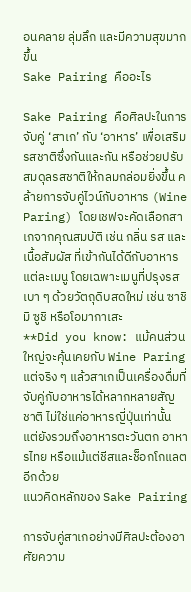อนคลาย ลุ่มลึก และมีความสุขมากขึ้น
Sake Pairing คืออะไร

Sake Pairing คือศิลปะในการจับคู่ ‘สาเก’ กับ ‘อาหาร’ เพื่อเสริมรสชาติซึ่งกันและกัน หรือช่วยปรับสมดุลรสชาติให้กลมกล่อมยิ่งขึ้น คล้ายการจับคู่ไวน์กับอาหาร (Wine Paring) โดยเชฟจะคัดเลือกสาเกจากคุณสมบัติ เช่น กลิ่น รส และเนื้อสัมผัส ที่เข้ากันได้ดีกับอาหารแต่ละเมนู โดยเฉพาะเมนูที่ปรุงรสเบา ๆ ด้วยวัตถุดิบสดใหม่ เช่น ซาชิมิ ซูชิ หรือโอมากาเสะ
**Did you know: แม้คนส่วนใหญ่จะคุ้นเคยกับ Wine Paring แต่จริง ๆ แล้วสาเกเป็นเครื่องดื่มที่จับคู่กับอาหารได้หลากหลายสัญชาติ ไม่ใช่แค่อาหารญี่ปุ่นเท่านั้น แต่ยังรวมถึงอาหารตะวันตก อาหารไทย หรือแม้แต่ชีสและช็อกโกแลตอีกด้วย
แนวคิดหลักของ Sake Pairing

การจับคู่สาเกอย่างมีศิลปะต้องอาศัยความ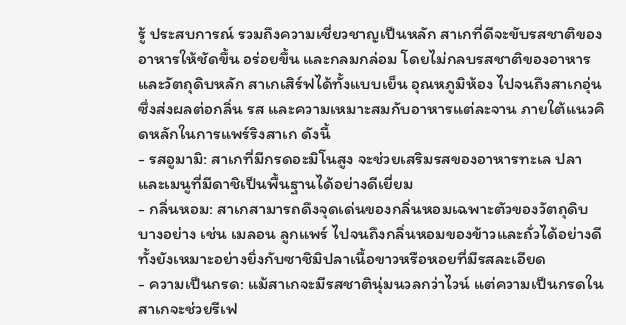รู้ ประสบการณ์ รวมถึงความเชี่ยวชาญเป็นหลัก สาเกที่ดีจะขับรสชาติของอาหารให้ชัดขึ้น อร่อยขึ้น และกลมกล่อม โดยไม่กลบรสชาติของอาหารและวัตถุดิบหลัก สาเกเสิร์ฟได้ทั้งแบบเย็น อุณหภูมิห้อง ไปจนถึงสาเกอุ่น ซึ่งส่งผลต่อกลิ่น รส และความเหมาะสมกับอาหารแต่ละจาน ภายใต้แนวคิดหลักในการแพร์ริงสาเก ดังนี้
- รสอูมามิ: สาเกที่มีกรดอะมิโนสูง จะช่วยเสริมรสของอาหารทะเล ปลา และเมนูที่มีดาชิเป็นพื้นฐานได้อย่างดีเยี่ยม
- กลิ่นหอม: สาเกสามารถดึงจุดเด่นของกลิ่นหอมเฉพาะตัวของวัตถุดิบบางอย่าง เช่น เมลอน ลูกแพร์ ไปจนถึงกลิ่นหอมของข้าวและถั่วได้อย่างดี ทั้งยังเหมาะอย่างยิ่งกับซาชิมิปลาเนื้อขาวหรือหอยที่มีรสละเอียด
- ความเป็นกรด: แม้สาเกจะมีรสชาตินุ่มนวลกว่าไวน์ แต่ความเป็นกรดในสาเกจะช่วยรีเฟ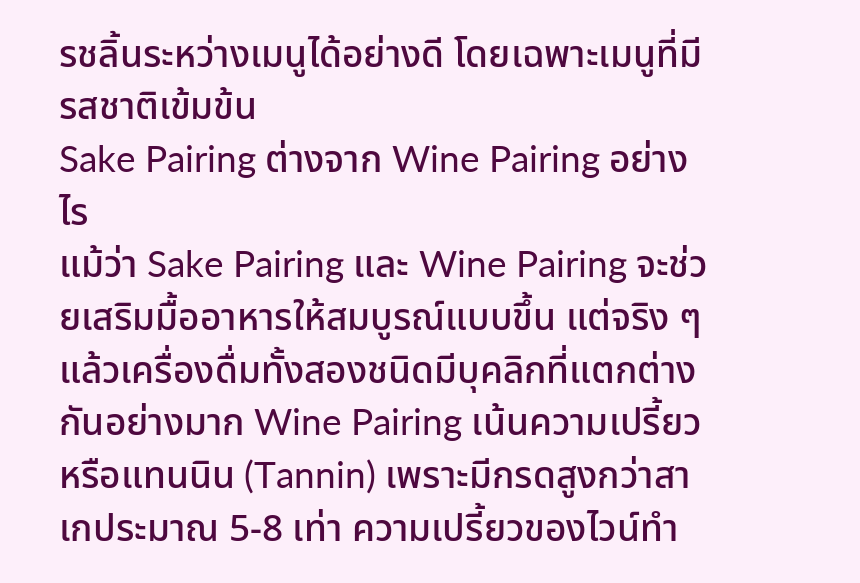รชลิ้นระหว่างเมนูได้อย่างดี โดยเฉพาะเมนูที่มีรสชาติเข้มข้น
Sake Pairing ต่างจาก Wine Pairing อย่างไร
แม้ว่า Sake Pairing และ Wine Pairing จะช่วยเสริมมื้ออาหารให้สมบูรณ์แบบขึ้น แต่จริง ๆ แล้วเครื่องดื่มทั้งสองชนิดมีบุคลิกที่แตกต่างกันอย่างมาก Wine Pairing เน้นความเปรี้ยวหรือแทนนิน (Tannin) เพราะมีกรดสูงกว่าสาเกประมาณ 5-8 เท่า ความเปรี้ยวของไวน์ทำ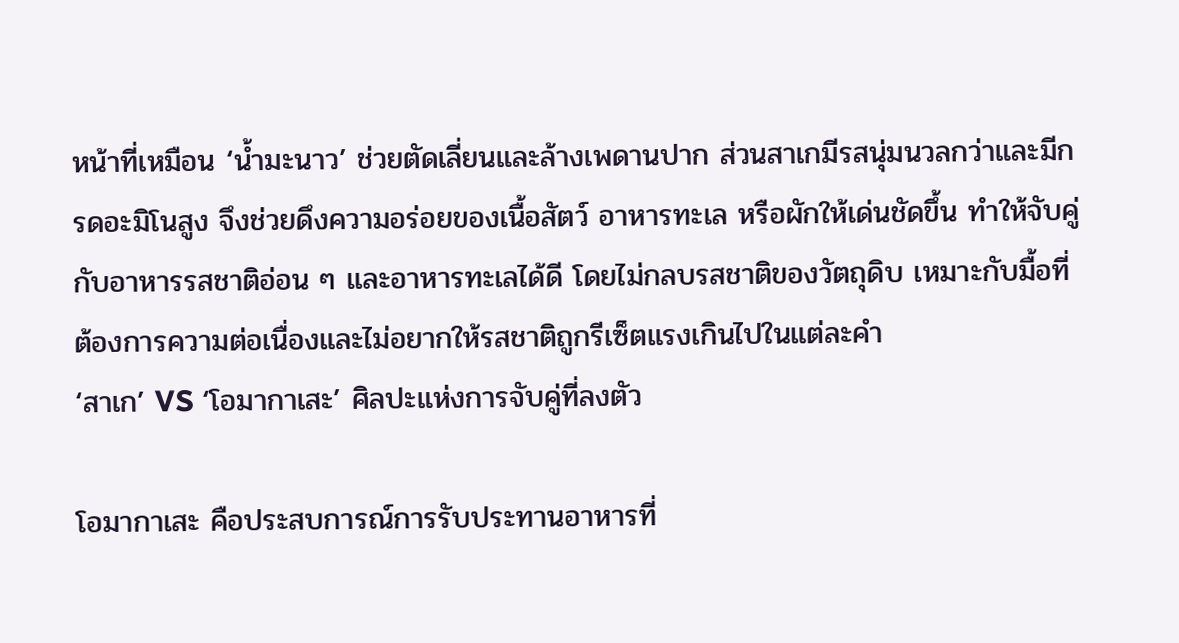หน้าที่เหมือน ‘น้ำมะนาว’ ช่วยตัดเลี่ยนและล้างเพดานปาก ส่วนสาเกมีรสนุ่มนวลกว่าและมีกรดอะมิโนสูง จึงช่วยดึงความอร่อยของเนื้อสัตว์ อาหารทะเล หรือผักให้เด่นชัดขึ้น ทำให้จับคู่กับอาหารรสชาติอ่อน ๆ และอาหารทะเลได้ดี โดยไม่กลบรสชาติของวัตถุดิบ เหมาะกับมื้อที่ต้องการความต่อเนื่องและไม่อยากให้รสชาติถูกรีเซ็ตแรงเกินไปในแต่ละคำ
‘สาเก’ VS ‘โอมากาเสะ’ ศิลปะแห่งการจับคู่ที่ลงตัว

โอมากาเสะ คือประสบการณ์การรับประทานอาหารที่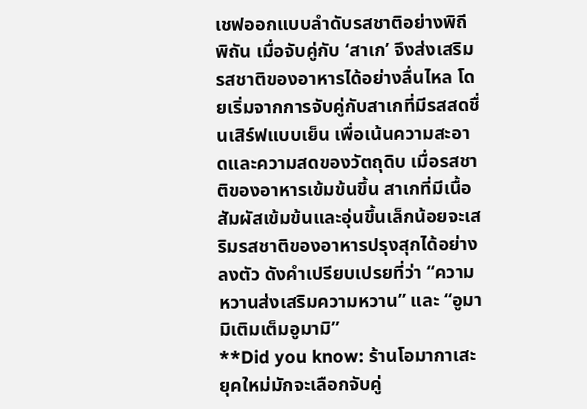เชฟออกแบบลำดับรสชาติอย่างพิถีพิถัน เมื่อจับคู่กับ ‘สาเก’ จึงส่งเสริมรสชาติของอาหารได้อย่างลื่นไหล โดยเริ่มจากการจับคู่กับสาเกที่มีรสสดชื่นเสิร์ฟแบบเย็น เพื่อเน้นความสะอาดและความสดของวัตถุดิบ เมื่อรสชาติของอาหารเข้มข้นขึ้น สาเกที่มีเนื้อสัมผัสเข้มข้นและอุ่นขึ้นเล็กน้อยจะเสริมรสชาติของอาหารปรุงสุกได้อย่างลงตัว ดังคำเปรียบเปรยที่ว่า “ความหวานส่งเสริมความหวาน” และ “อูมามิเติมเต็มอูมามิ”
**Did you know: ร้านโอมากาเสะยุคใหม่มักจะเลือกจับคู่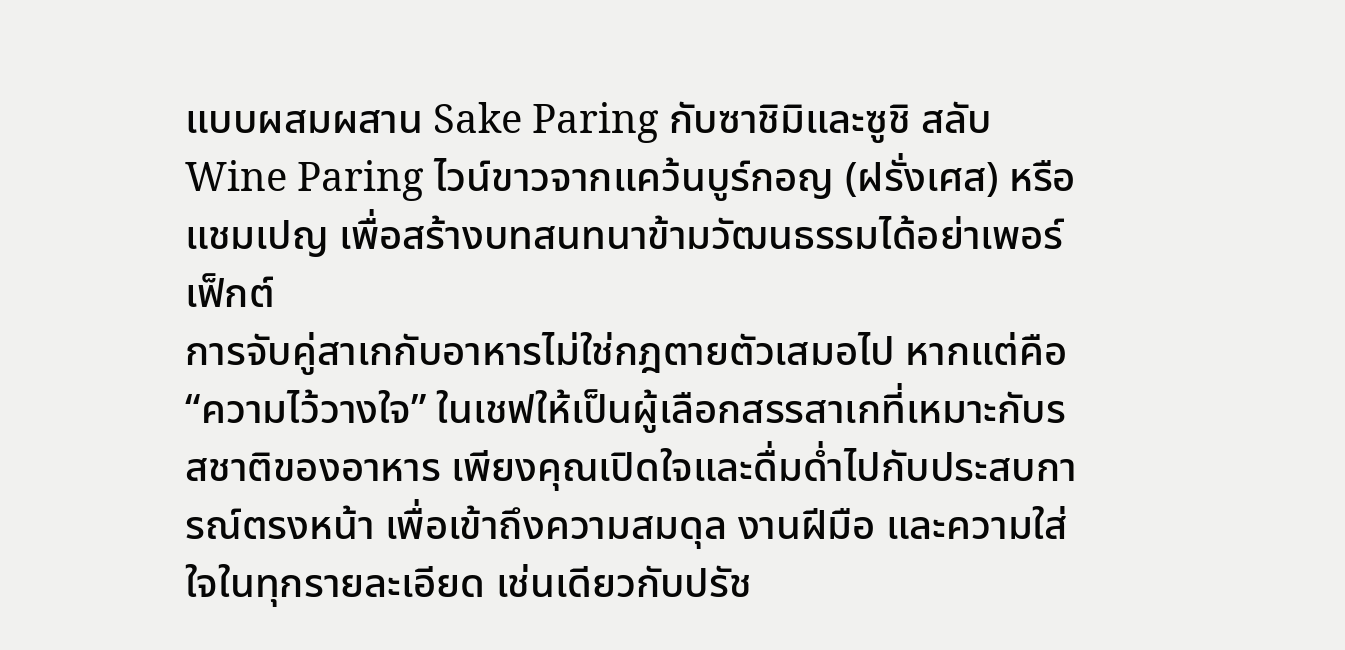แบบผสมผสาน Sake Paring กับซาชิมิและซูชิ สลับ Wine Paring ไวน์ขาวจากแคว้นบูร์กอญ (ฝรั่งเศส) หรือแชมเปญ เพื่อสร้างบทสนทนาข้ามวัฒนธรรมได้อย่าเพอร์เฟ็กต์
การจับคู่สาเกกับอาหารไม่ใช่กฎตายตัวเสมอไป หากแต่คือ “ความไว้วางใจ” ในเชฟให้เป็นผู้เลือกสรรสาเกที่เหมาะกับรสชาติของอาหาร เพียงคุณเปิดใจและดื่มด่ำไปกับประสบการณ์ตรงหน้า เพื่อเข้าถึงความสมดุล งานฝีมือ และความใส่ใจในทุกรายละเอียด เช่นเดียวกับปรัช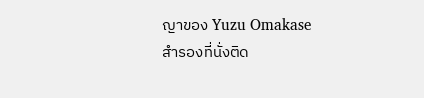ญาของ Yuzu Omakase
สำรองที่นั่งติด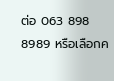ต่อ 063 898 8989 หรือเลือกค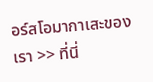อร์สโอมากาเสะของเรา >> ที่นี่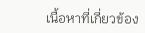เนื้อหาที่เกี่ยวข้อง